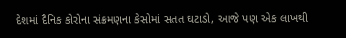દેશમાં દૈનિક કોરોના સંક્રમણના કેસોમાં સતત ઘટાડો, આજે પણ એક લાખથી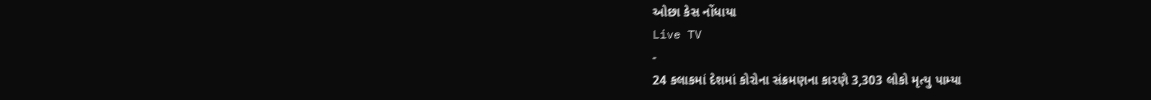ઓછા કેસ નોંધાયા
Live TV
-
24 કલાકમાં દેશમાં કોરોના સંક્રમણના કારણે 3,303 લોકો મૃત્યુ પામ્યા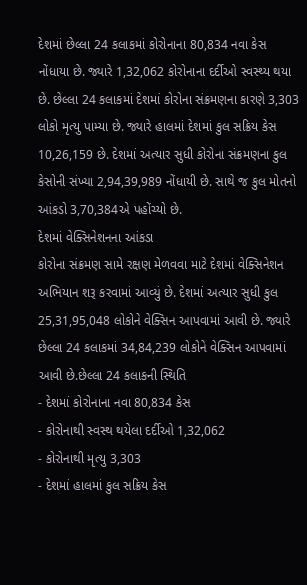દેશમાં છેલ્લા 24 કલાકમાં કોરોનાના 80,834 નવા કેસ નોંધાયા છે. જ્યારે 1,32,062 કોરોનાના દર્દીઓ સ્વસ્થ્ય થયા છે. છેલ્લા 24 કલાકમાં દેશમાં કોરોના સંક્રમણના કારણે 3,303 લોકો મૃત્યુ પામ્યા છે. જ્યારે હાલમાં દેશમાં કુલ સક્રિય કેસ 10,26,159 છે. દેશમાં અત્યાર સુધી કોરોના સંક્રમણના કુલ કેસોની સંખ્યા 2,94,39,989 નોંધાયી છે. સાથે જ કુલ મોતનો આંકડો 3,70,384એ પહોંચ્યો છે.
દેશમાં વેક્સિનેશનના આંકડા
કોરોના સંક્રમણ સામે રક્ષણ મેળવવા માટે દેશમાં વેક્સિનેશન અભિયાન શરૂ કરવામાં આવ્યું છે. દેશમાં અત્યાર સુધી કુલ 25,31,95,048 લોકોને વેક્સિન આપવામાં આવી છે. જ્યારે છેલ્લા 24 કલાકમાં 34,84,239 લોકોને વેક્સિન આપવામાં આવી છે.છેલ્લા 24 કલાકની સ્થિતિ
- દેશમાં કોરોનાના નવા 80,834 કેસ
- કોરોનાથી સ્વસ્થ થયેલા દર્દીઓ 1,32,062
- કોરોનાથી મૃત્યુ 3,303
- દેશમાં હાલમાં કુલ સક્રિય કેસ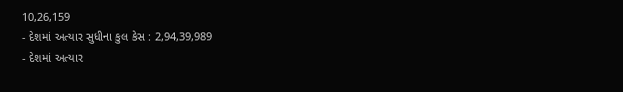10,26,159
- દેશમાં અત્યાર સુધીના કુલ કેસ : 2,94,39,989
- દેશમાં અત્યાર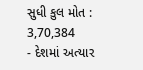સુધી કુલ મોત : 3,70,384
- દેશમાં અત્યાર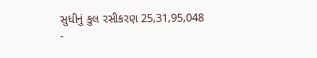સુધીનું કુલ રસીકરણ 25,31,95,048
-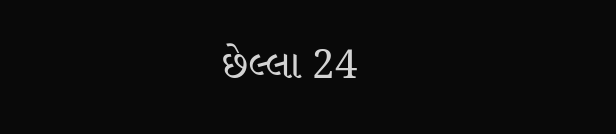છેલ્લા 24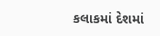કલાકમાં દેશમાં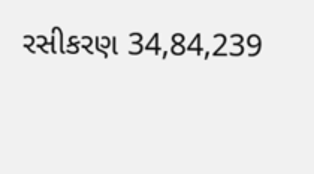રસીકરણ 34,84,239